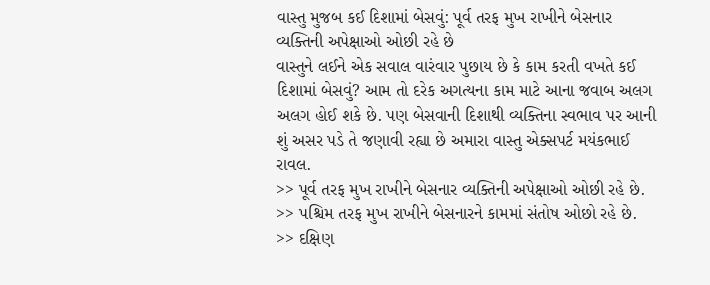વાસ્તુ મુજબ કઈ દિશામાં બેસવું: પૂર્વ તરફ મુખ રાખીને બેસનાર વ્યક્તિની અપેક્ષાઓ ઓછી રહે છે
વાસ્તુને લઈને એક સવાલ વારંવાર પુછાય છે કે કામ કરતી વખતે કઈ દિશામાં બેસવું? આમ તો દરેક અગત્યના કામ માટે આના જવાબ અલગ અલગ હોઈ શકે છે. પણ બેસવાની દિશાથી વ્યક્તિના સ્વભાવ પર આની શું અસર પડે તે જણાવી રહ્યા છે અમારા વાસ્તુ એક્સપર્ટ મયંકભાઈ રાવલ.
>> પૂર્વ તરફ મુખ રાખીને બેસનાર વ્યક્તિની અપેક્ષાઓ ઓછી રહે છે.
>> પશ્ચિમ તરફ મુખ રાખીને બેસનારને કામમાં સંતોષ ઓછો રહે છે.
>> દક્ષિણ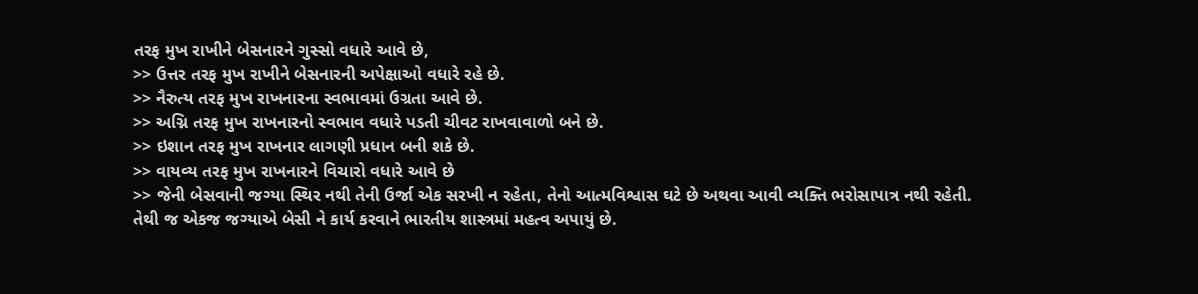તરફ મુખ રાખીને બેસનારને ગુસ્સો વધારે આવે છે,
>> ઉત્તર તરફ મુખ રાખીને બેસનારની અપેક્ષાઓ વધારે રહે છે.
>> નૈરુત્ય તરફ મુખ રાખનારના સ્વભાવમાં ઉગ્રતા આવે છે.
>> અગ્નિ તરફ મુખ રાખનારનો સ્વભાવ વધારે પડતી ચીવટ રાખવાવાળો બને છે.
>> ઇશાન તરફ મુખ રાખનાર લાગણી પ્રધાન બની શકે છે.
>> વાયવ્ય તરફ મુખ રાખનારને વિચારો વધારે આવે છે
>> જેની બેસવાની જગ્યા સ્થિર નથી તેની ઉર્જા એક સરખી ન રહેતા, તેનો આત્મવિશ્વાસ ઘટે છે અથવા આવી વ્યક્તિ ભરોસાપાત્ર નથી રહેતી.
તેથી જ એકજ જગ્યાએ બેસી ને કાર્ય કરવાને ભારતીય શાસ્ત્રમાં મહત્વ અપાયું છે.